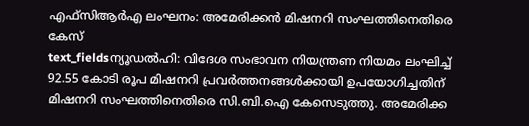എഫ്സിആർഎ ലംഘനം: അമേരിക്കൻ മിഷനറി സംഘത്തിനെതിരെ കേസ്
text_fieldsന്യൂഡൽഹി: വിദേശ സംഭാവന നിയന്ത്രണ നിയമം ലംഘിച്ച് 92.55 കോടി രൂപ മിഷനറി പ്രവർത്തനങ്ങൾക്കായി ഉപയോഗിച്ചതിന് മിഷനറി സംഘത്തിനെതിരെ സി.ബി.ഐ കേസെടുത്തു. അമേരിക്ക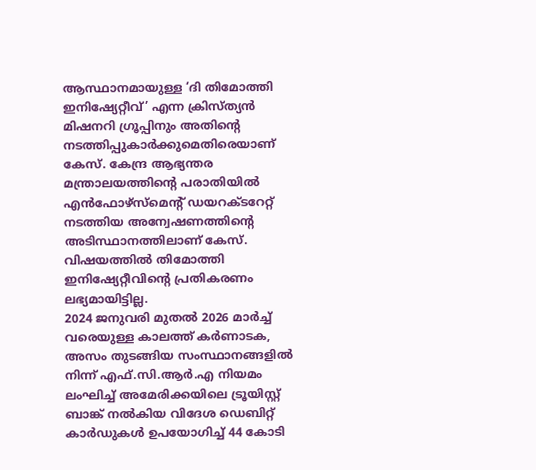ആസ്ഥാനമായുള്ള ‘ദി തിമോത്തി ഇനിഷ്യേറ്റീവ്’ എന്ന ക്രിസ്ത്യൻ മിഷനറി ഗ്രൂപ്പിനും അതിന്റെ നടത്തിപ്പുകാർക്കുമെതിരെയാണ് കേസ്. കേന്ദ്ര ആഭ്യന്തര മന്ത്രാലയത്തിന്റെ പരാതിയിൽ എൻഫോഴ്സ്മെന്റ് ഡയറക്ടറേറ്റ് നടത്തിയ അന്വേഷണത്തിന്റെ അടിസ്ഥാനത്തിലാണ് കേസ്. വിഷയത്തിൽ തിമോത്തി ഇനിഷ്യേറ്റീവിന്റെ പ്രതികരണം ലഭ്യമായിട്ടില്ല.
2024 ജനുവരി മുതൽ 2026 മാർച്ച് വരെയുള്ള കാലത്ത് കർണാടക, അസം തുടങ്ങിയ സംസ്ഥാനങ്ങളിൽ നിന്ന് എഫ്.സി.ആർ.എ നിയമം ലംഘിച്ച് അമേരിക്കയിലെ ട്രൂയിസ്റ്റ് ബാങ്ക് നൽകിയ വിദേശ ഡെബിറ്റ് കാർഡുകൾ ഉപയോഗിച്ച് 44 കോടി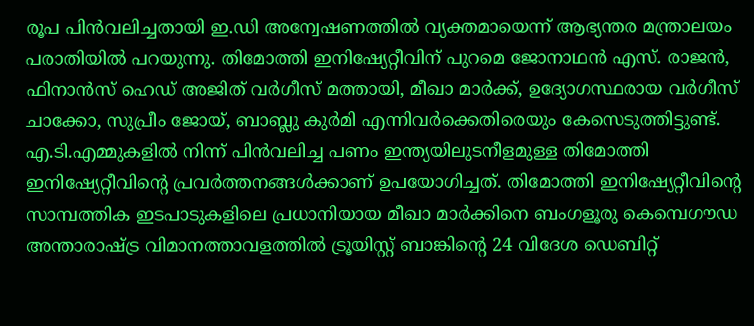രൂപ പിൻവലിച്ചതായി ഇ.ഡി അന്വേഷണത്തിൽ വ്യക്തമായെന്ന് ആഭ്യന്തര മന്ത്രാലയം പരാതിയിൽ പറയുന്നു. തിമോത്തി ഇനിഷ്യേറ്റീവിന് പുറമെ ജോനാഥൻ എസ്. രാജൻ, ഫിനാൻസ് ഹെഡ് അജിത് വർഗീസ് മത്തായി, മീഖാ മാർക്ക്, ഉദ്യോഗസ്ഥരായ വർഗീസ് ചാക്കോ, സുപ്രീം ജോയ്, ബാബ്ലു കുർമി എന്നിവർക്കെതിരെയും കേസെടുത്തിട്ടുണ്ട്.
എ.ടി.എമ്മുകളിൽ നിന്ന് പിൻവലിച്ച പണം ഇന്ത്യയിലുടനീളമുള്ള തിമോത്തി ഇനിഷ്യേറ്റീവിന്റെ പ്രവർത്തനങ്ങൾക്കാണ് ഉപയോഗിച്ചത്. തിമോത്തി ഇനിഷ്യേറ്റീവിന്റെ സാമ്പത്തിക ഇടപാടുകളിലെ പ്രധാനിയായ മീഖാ മാർക്കിനെ ബംഗളൂരു കെമ്പെഗൗഡ അന്താരാഷ്ട്ര വിമാനത്താവളത്തിൽ ട്രൂയിസ്റ്റ് ബാങ്കിന്റെ 24 വിദേശ ഡെബിറ്റ്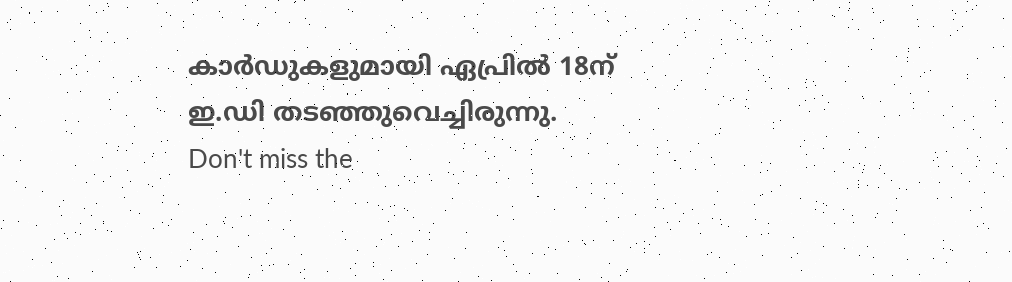കാർഡുകളുമായി ഏപ്രിൽ 18ന് ഇ.ഡി തടഞ്ഞുവെച്ചിരുന്നു.
Don't miss the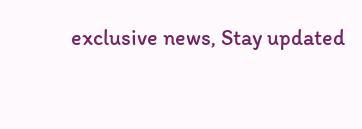exclusive news, Stay updated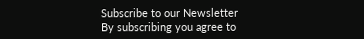Subscribe to our Newsletter
By subscribing you agree to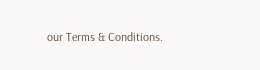our Terms & Conditions.